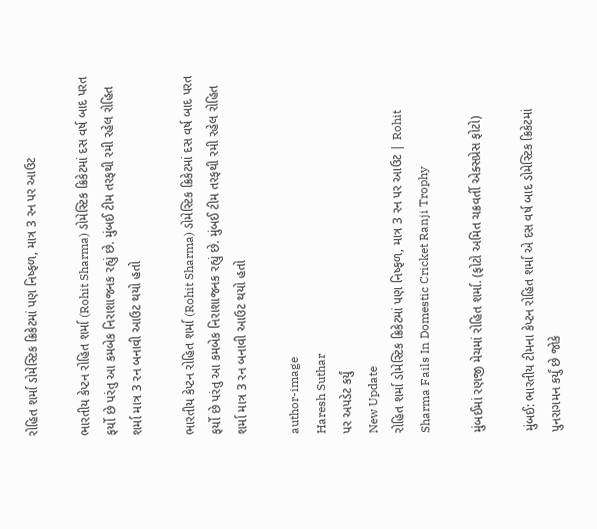રોહિત શર્મા ડોમેસ્ટિક ક્રિકેટમાં પણ નિષ્ફળ, માત્ર 3 રન પર આઉટ

ભારતીય કેપ્ટન રોહિત શર્મા (Rohit Sharma) ડોમેસ્ટિક ક્રિકેટમાં દસ વર્ષ બાદ પરત ફર્યો છે પરંતુ આ કમબેક નિરાશાજનક રહ્યું છે. મુંબઈ ટીમ તરફથી રમી રહેલ રોહિત શર્મા માત્ર 3 રન બનાવી આઉટ થયો હતો

ભારતીય કેપ્ટન રોહિત શર્મા (Rohit Sharma) ડોમેસ્ટિક ક્રિકેટમાં દસ વર્ષ બાદ પરત ફર્યો છે પરંતુ આ કમબેક નિરાશાજનક રહ્યું છે. મુંબઈ ટીમ તરફથી રમી રહેલ રોહિત શર્મા માત્ર 3 રન બનાવી આઉટ થયો હતો

author-image
Haresh Suthar
પર અપડેટ કર્યું
New Update
રોહિત શર્મા ડોમેસ્ટિક ક્રિકેટમાં પણ નિષ્ફળ, માત્ર 3 રન પર આઉટ | Rohit Sharma Fails In Domestic Cricket Ranji Trophy

મુંબઈમાં રણજી મેચમાં રોહિત શર્મા. (ફોટો અમિત ચક્રવર્તી એક્સપ્રેસ ફોટો)

મુંબઈ: ભારતીય ટીમના કેપ્ટન રોહિત શર્મા એ દસ વર્ષ બાદ ડોમેસ્ટિક ક્રિકેટમાં પુનરાગમન કર્યું છે જોકે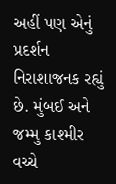અહીં પણ એનું પ્રદર્શન નિરાશાજનક રહ્યું છે. મુંબઈ અને જમ્મુ કાશ્મીર વચ્ચે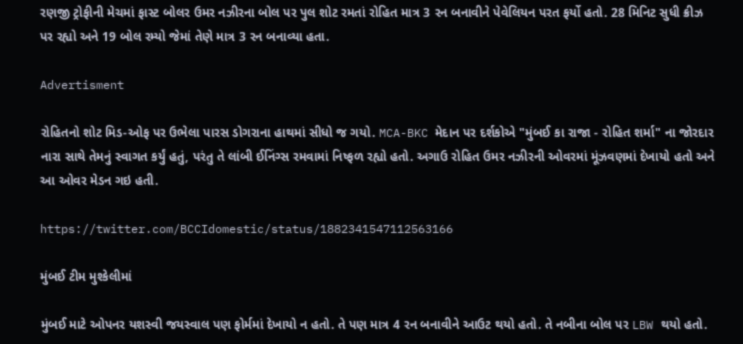રણજી ટ્રોફીની મેચમાં ફાસ્ટ બોલર ઉમર નઝીરના બોલ પર પુલ શોટ રમતાં રોહિત માત્ર 3 રન બનાવીને પેવેલિયન પરત ફર્યો હતો. 28 મિનિટ સુધી ક્રીઝ પર રહ્યો અને 19 બોલ રમ્યો જેમાં તેણે માત્ર 3 રન બનાવ્યા હતા.

Advertisment

રોહિતનો શોટ મિડ-ઓફ પર ઉભેલા પારસ ડોગરાના હાથમાં સીધો જ ગયો. MCA-BKC મેદાન પર દર્શકોએ "મુંબઈ કા રાજા - રોહિત શર્મા" ના જોરદાર નારા સાથે તેમનું સ્વાગત કર્યું હતું, પરંતુ તે લાંબી ઈનિંગ્સ રમવામાં નિષ્ફળ રહ્યો હતો. અગાઉ રોહિત ઉમર નઝીરની ઓવરમાં મૂંઝવણમાં દેખાયો હતો અને આ ઓવર મેડન ગઇ હતી.

https://twitter.com/BCCIdomestic/status/1882341547112563166

મુંબઈ ટીમ મુશ્કેલીમાં

મુંબઈ માટે ઓપનર યશસ્વી જયસ્વાલ પણ ફોર્મમાં દેખાયો ન હતો. તે પણ માત્ર 4 રન બનાવીને આઉટ થયો હતો. તે નબીના બોલ પર LBW થયો હતો.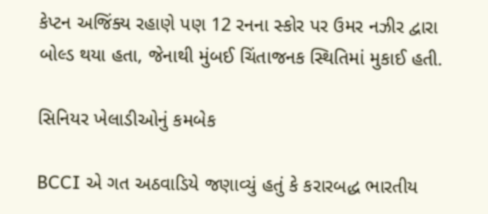કેપ્ટન અજિંક્ય રહાણે પણ 12 રનના સ્કોર પર ઉમર નઝીર દ્વારા બોલ્ડ થયા હતા, જેનાથી મુંબઈ ચિંતાજનક સ્થિતિમાં મુકાઈ હતી.

સિનિયર ખેલાડીઓનું કમબેક

BCCI એ ગત અઠવાડિયે જણાવ્યું હતું કે કરારબદ્ધ ભારતીય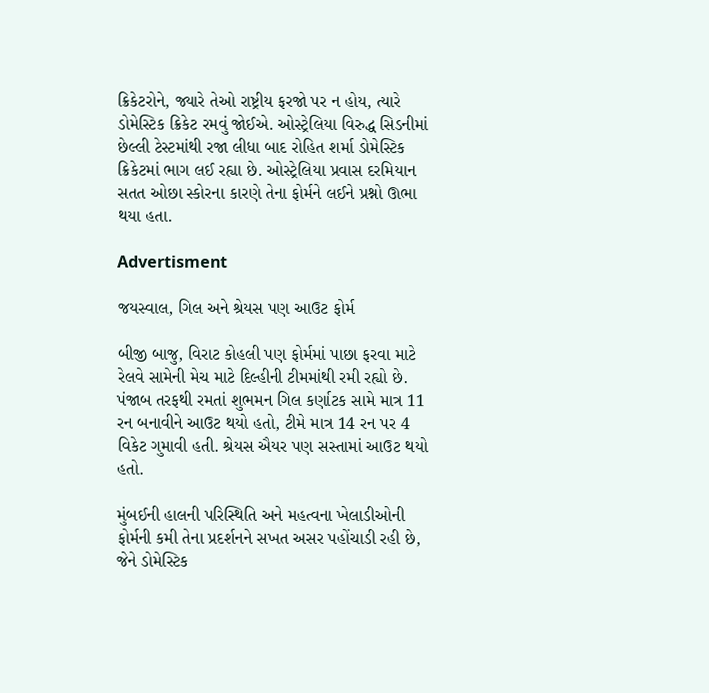ક્રિકેટરોને, જ્યારે તેઓ રાષ્ટ્રીય ફરજો પર ન હોય, ત્યારે ડોમેસ્ટિક ક્રિકેટ રમવું જોઈએ. ઓસ્ટ્રેલિયા વિરુદ્ધ સિડનીમાં છેલ્લી ટેસ્ટમાંથી રજા લીધા બાદ રોહિત શર્મા ડોમેસ્ટિક ક્રિકેટમાં ભાગ લઈ રહ્યા છે. ઓસ્ટ્રેલિયા પ્રવાસ દરમિયાન સતત ઓછા સ્કોરના કારણે તેના ફોર્મને લઈને પ્રશ્નો ઊભા થયા હતા.

Advertisment

જયસ્વાલ, ગિલ અને શ્રેયસ પણ આઉટ ફોર્મ

બીજી બાજુ, વિરાટ કોહલી પણ ફોર્મમાં પાછા ફરવા માટે રેલવે સામેની મેચ માટે દિલ્હીની ટીમમાંથી રમી રહ્યો છે. પંજાબ તરફથી રમતાં શુભમન ગિલ કર્ણાટક સામે માત્ર 11 રન બનાવીને આઉટ થયો હતો, ટીમે માત્ર 14 રન પર 4 વિકેટ ગુમાવી હતી. શ્રેયસ ઐયર પણ સસ્તામાં આઉટ થયો હતો.

મુંબઈની હાલની પરિસ્થિતિ અને મહત્વના ખેલાડીઓની ફોર્મની કમી તેના પ્રદર્શનને સખત અસર પહોંચાડી રહી છે, જેને ડોમેસ્ટિક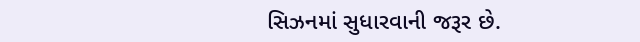સિઝનમાં સુધારવાની જરૂર છે.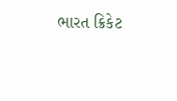ભારત ક્રિકેટ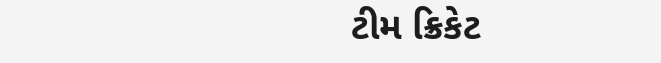ટીમ ક્રિકેટ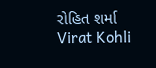રોહિત શર્મા Virat Kohli